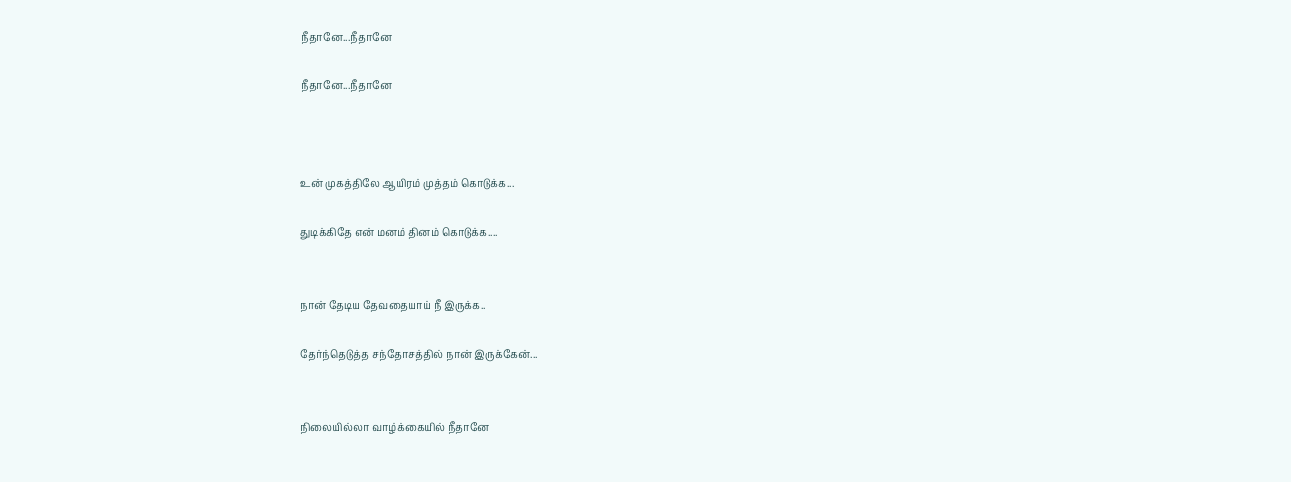நீதானே...நீதானே

நீதானே...நீதானே



உன் முகத்திலே ஆயிரம் முத்தம் கொடுக்க...

துடிக்கிதே என் மனம் தினம் கொடுக்க....


நான் தேடிய தேவதையாய் நீ இருக்க..

தேர்ந்தெடுத்த சந்தோசத்தில் நான் இருக்கேன்...


நிலையில்லா வாழ்க்கையில் நீதானே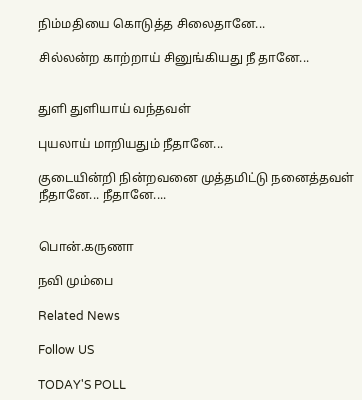நிம்மதியை கொடுத்த சிலைதானே...

சில்லன்ற காற்றாய் சினுங்கியது நீ தானே...


துளி துளியாய் வந்தவள்

புயலாய் மாறியதும் நீதானே...

குடையின்றி நின்றவனை முத்தமிட்டு நனைத்தவள் நீதானே... நீதானே....


பொன்.கருணா

நவி மும்பை

Related News

Follow US

TODAY'S POLL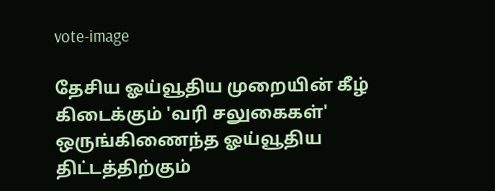vote-image

தேசிய ஓய்வூதிய முறையின் கீழ் கிடைக்கும் 'வரி சலுகைகள்' ஒருங்கிணைந்த ஓய்வூதிய திட்டத்திற்கும்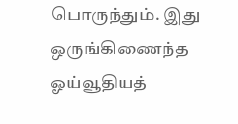பொருந்தும். இது ஒருங்கிணைந்த ஓய்வூதியத்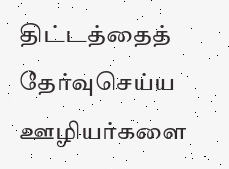திட்டத்தைத் தேர்வுசெய்ய ஊழியர்களை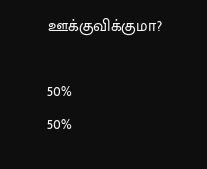ஊக்குவிக்குமா?

50%
50%